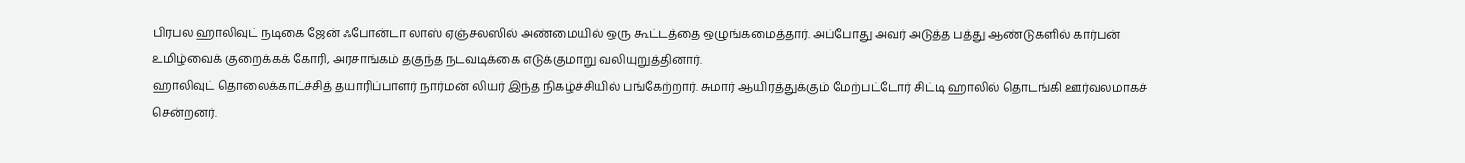பிரபல ஹாலிவுட் நடிகை ஜேன் ஃபோன்டா லாஸ் ஏஞ்சலஸில் அண்மையில் ஒரு கூட்டத்தை ஒழுங்கமைத்தார். அப்போது அவர் அடுத்த பத்து ஆண்டுகளில் கார்பன் உமிழ்வைக் குறைக்கக் கோரி, அரசாங்கம் தகுந்த நடவடிக்கை எடுக்குமாறு வலியுறுத்தினார்.
ஹாலிவுட் தொலைக்காட்ச்சித் தயாரிப்பாளர் நார்மன் லியர் இந்த நிகழ்ச்சியில் பங்கேற்றார். சுமார் ஆயிரத்துக்கும் மேற்பட்டோர் சிட்டி ஹாலில் தொடங்கி ஊர்வலமாகச் சென்றனர்.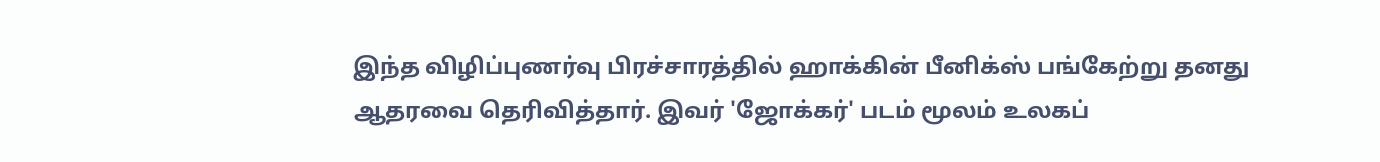இந்த விழிப்புணர்வு பிரச்சாரத்தில் ஹாக்கின் பீனிக்ஸ் பங்கேற்று தனது ஆதரவை தெரிவித்தார். இவர் 'ஜோக்கர்' படம் மூலம் உலகப்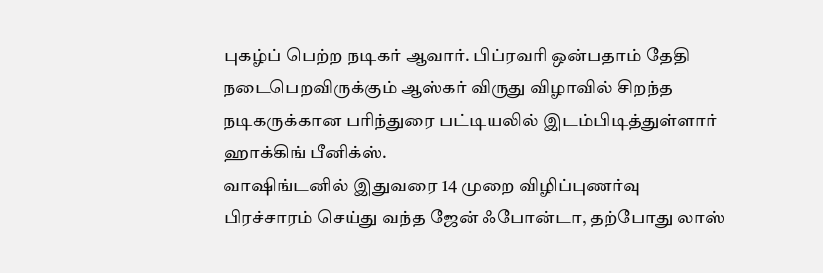புகழ்ப் பெற்ற நடிகர் ஆவார். பிப்ரவரி ஒன்பதாம் தேதி நடைபெறவிருக்கும் ஆஸ்கர் விருது விழாவில் சிறந்த நடிகருக்கான பரிந்துரை பட்டியலில் இடம்பிடித்துள்ளார் ஹாக்கிங் பீனிக்ஸ்.
வாஷிங்டனில் இதுவரை 14 முறை விழிப்புணர்வு பிரச்சாரம் செய்து வந்த ஜேன் ஃபோன்டா, தற்போது லாஸ்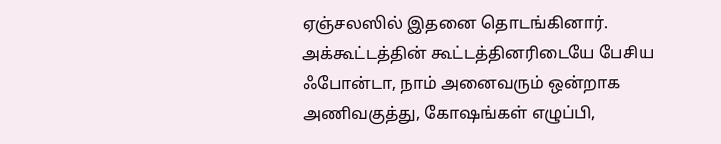ஏஞ்சலஸில் இதனை தொடங்கினார். அக்கூட்டத்தின் கூட்டத்தினரிடையே பேசிய ஃபோன்டா, நாம் அனைவரும் ஒன்றாக அணிவகுத்து, கோஷங்கள் எழுப்பி,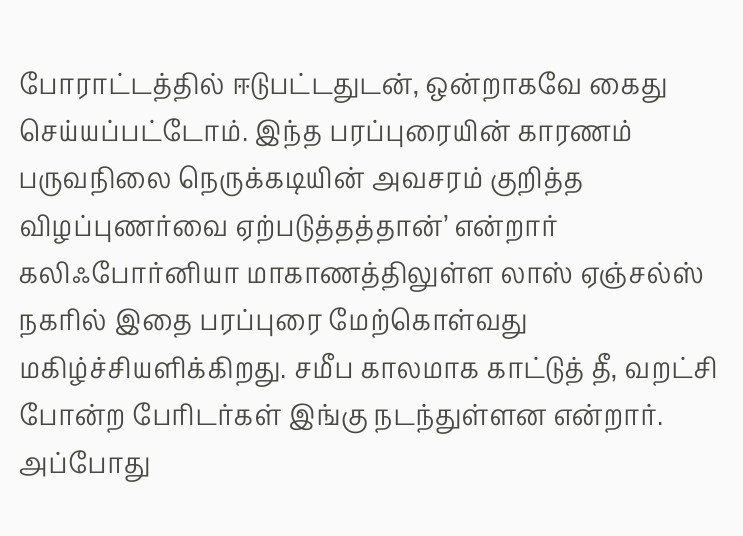போராட்டத்தில் ஈடுபட்டதுடன், ஒன்றாகவே கைது செய்யப்பட்டோம். இந்த பரப்புரையின் காரணம் பருவநிலை நெருக்கடியின் அவசரம் குறித்த விழப்புணர்வை ஏற்படுத்தத்தான்’ என்றார்
கலிஃபோர்னியா மாகாணத்திலுள்ள லாஸ் ஏஞ்சல்ஸ் நகரில் இதை பரப்புரை மேற்கொள்வது மகிழ்ச்சியளிக்கிறது. சமீப காலமாக காட்டுத் தீ, வறட்சி போன்ற பேரிடர்கள் இங்கு நடந்துள்ளன என்றார். அப்போது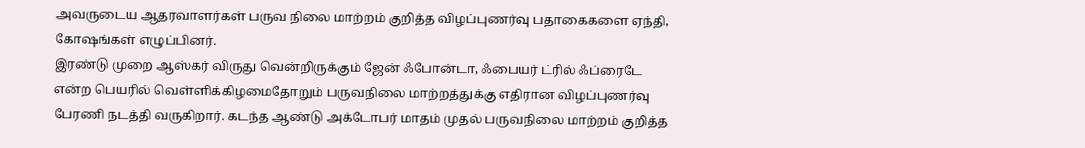அவருடைய ஆதரவாளர்கள் பருவ நிலை மாற்றம் குறித்த விழப்புணர்வு பதாகைகளை ஏந்தி, கோஷங்கள் எழுப்பினர்.
இரண்டு முறை ஆஸ்கர் விருது வென்றிருக்கும் ஜேன் ஃபோன்டா, ஃபையர் ட்ரில் ஃப்ரைடே என்ற பெயரில் வெள்ளிக்கிழமைதோறும் பருவநிலை மாற்றத்துக்கு எதிரான விழப்புணர்வு பேரணி நடத்தி வருகிறார். கடந்த ஆண்டு அக்டோபர் மாதம் முதல் பருவநிலை மாற்றம் குறித்த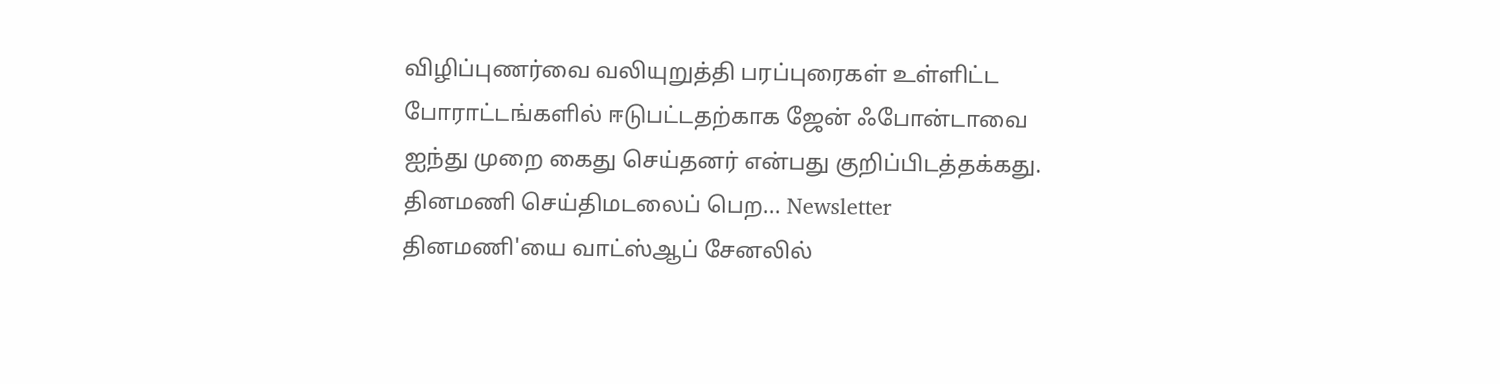விழிப்புணர்வை வலியுறுத்தி பரப்புரைகள் உள்ளிட்ட போராட்டங்களில் ஈடுபட்டதற்காக ஜேன் ஃபோன்டாவை ஐந்து முறை கைது செய்தனர் என்பது குறிப்பிடத்தக்கது.
தினமணி செய்திமடலைப் பெற... Newsletter
தினமணி'யை வாட்ஸ்ஆப் சேனலில்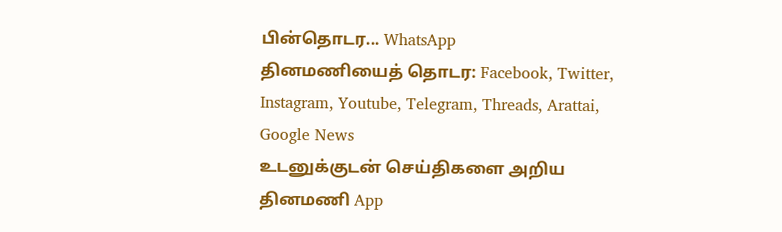பின்தொடர... WhatsApp
தினமணியைத் தொடர: Facebook, Twitter, Instagram, Youtube, Telegram, Threads, Arattai, Google News
உடனுக்குடன் செய்திகளை அறிய தினமணி App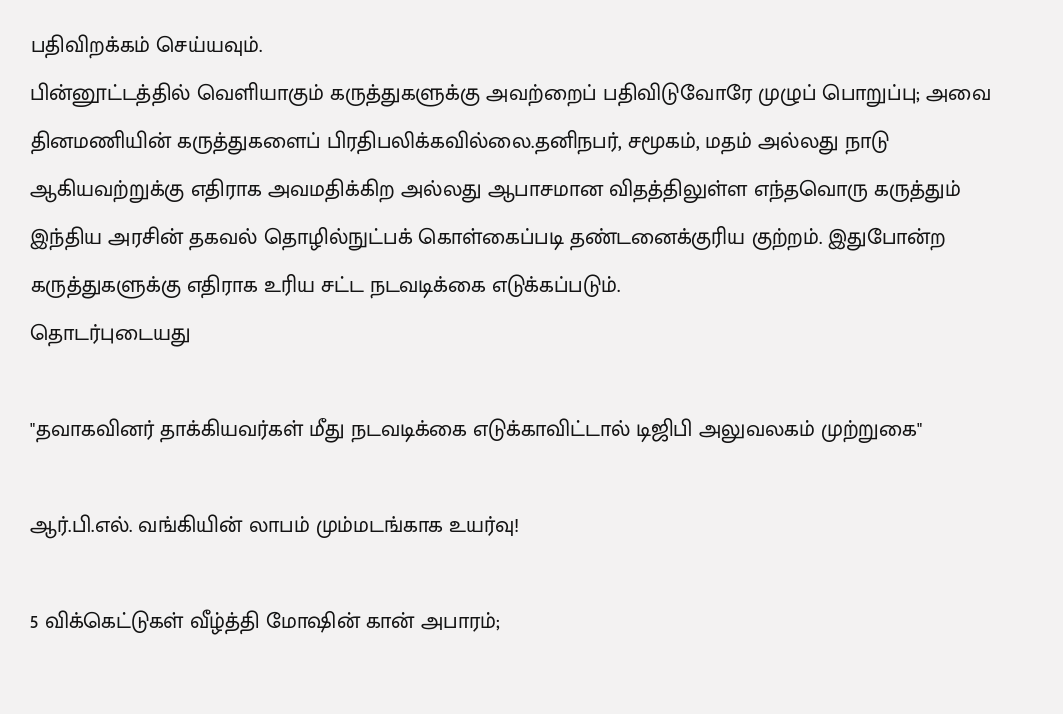பதிவிறக்கம் செய்யவும்.
பின்னூட்டத்தில் வெளியாகும் கருத்துகளுக்கு அவற்றைப் பதிவிடுவோரே முழுப் பொறுப்பு; அவை தினமணியின் கருத்துகளைப் பிரதிபலிக்கவில்லை.தனிநபர், சமூகம், மதம் அல்லது நாடு ஆகியவற்றுக்கு எதிராக அவமதிக்கிற அல்லது ஆபாசமான விதத்திலுள்ள எந்தவொரு கருத்தும் இந்திய அரசின் தகவல் தொழில்நுட்பக் கொள்கைப்படி தண்டனைக்குரிய குற்றம். இதுபோன்ற கருத்துகளுக்கு எதிராக உரிய சட்ட நடவடிக்கை எடுக்கப்படும்.
தொடர்புடையது

"தவாகவினர் தாக்கியவர்கள் மீது நடவடிக்கை எடுக்காவிட்டால் டிஜிபி அலுவலகம் முற்றுகை"

ஆர்.பி.எல். வங்கியின் லாபம் மும்மடங்காக உயர்வு!

5 விக்கெட்டுகள் வீழ்த்தி மோஷின் கான் அபாரம்;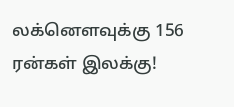லக்னௌவுக்கு 156 ரன்கள் இலக்கு!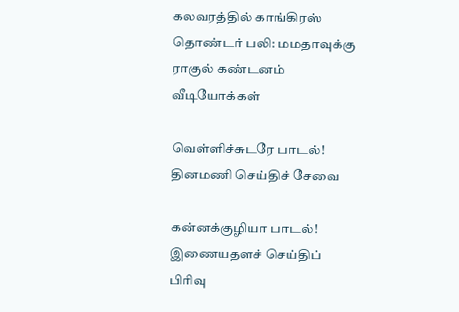கலவரத்தில் காங்கிரஸ் தொண்டர் பலி: மமதாவுக்கு ராகுல் கண்டனம்
வீடியோக்கள்

வெள்ளிச்சுடரே பாடல்!
தினமணி செய்திச் சேவை

கன்னக்குழியா பாடல்!
இணையதளச் செய்திப் பிரிவு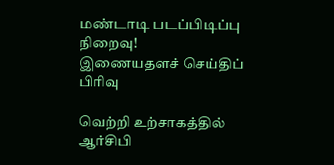மண்டாடி படப்பிடிப்பு நிறைவு!
இணையதளச் செய்திப் பிரிவு

வெற்றி உற்சாகத்தில் ஆர்சிபி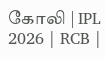கோலி | IPL 2026 | RCB |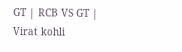GT | RCB VS GT | Virat kohli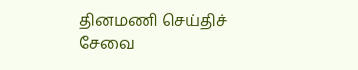தினமணி செய்திச் சேவை